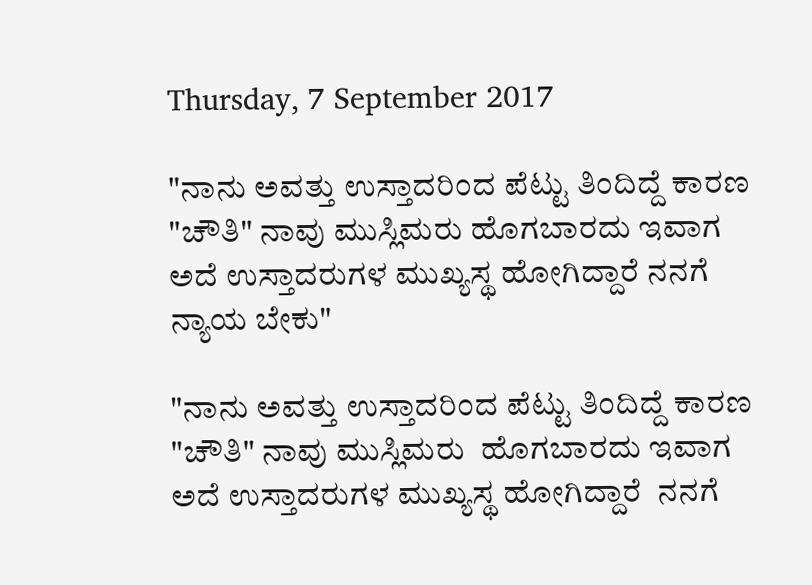Thursday, 7 September 2017

"ನಾನು ಅವತ್ತು ಉಸ್ತಾದರಿಂದ ಪೆಟ್ಟು ತಿಂದಿದ್ದೆ ಕಾರಣ "ಚೌತಿ" ನಾವು ಮುಸ್ಲಿಮರು ಹೊಗಬಾರದು ಇವಾಗ ಅದೆ ಉಸ್ತಾದರುಗಳ ಮುಖ್ಯಸ್ಥ ಹೋಗಿದ್ದಾರೆ ನನಗೆ ನ್ಯಾಯ ಬೇಕು"

"ನಾನು ಅವತ್ತು ಉಸ್ತಾದರಿಂದ ಪೆಟ್ಟು ತಿಂದಿದ್ದೆ ಕಾರಣ "ಚೌತಿ" ನಾವು ಮುಸ್ಲಿಮರು  ಹೊಗಬಾರದು ಇವಾಗ ಅದೆ ಉಸ್ತಾದರುಗಳ ಮುಖ್ಯಸ್ಥ ಹೋಗಿದ್ದಾರೆ  ನನಗೆ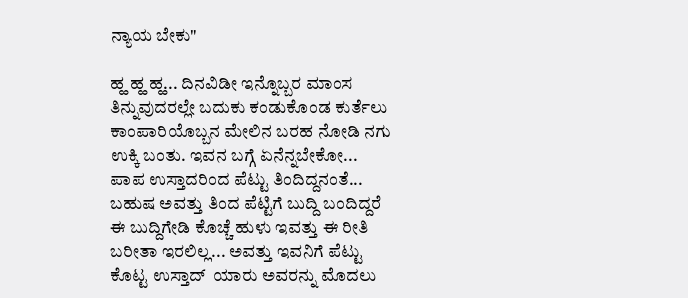ನ್ಯಾಯ ಬೇಕು"

ಹ್ಹ ಹ್ಹ ಹ್ಹ... ದಿನವಿಡೀ ಇನ್ನೊಬ್ಬರ ಮಾಂಸ ತಿನ್ನುವುದರಲ್ಲೇ ಬದುಕು ಕಂಡುಕೊಂಡ ಕುರ್ತೆಲು ಕಾಂಪಾರಿಯೊಬ್ಬನ ಮೇಲಿನ ಬರಹ ನೋಡಿ ನಗು ಉಕ್ಕಿ ಬಂತು. ಇವನ ಬಗ್ಗೆ ಏನೆನ್ನಬೇಕೋ... ಪಾಪ ಉಸ್ತಾದರಿಂದ ಪೆಟ್ಟು ತಿಂದಿದ್ದನಂತೆ... ಬಹುಷ ಅವತ್ತು ತಿಂದ ಪೆಟ್ಟಿಗೆ ಬುದ್ದಿ ಬಂದಿದ್ದರೆ ಈ ಬುದ್ದಿಗೇಡಿ ಕೊಚ್ಚೆ ಹುಳು ಇವತ್ತು ಈ ರೀತಿ ಬರೀತಾ ಇರಲಿಲ್ಲ... ಅವತ್ತು ಇವನಿಗೆ ಪೆಟ್ಟು ಕೊಟ್ಟ ಉಸ್ತಾದ್  ಯಾರು ಅವರನ್ನು ಮೊದಲು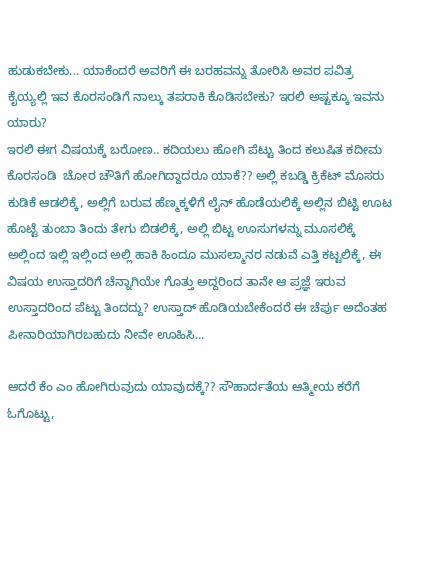ಹುಡುಕಬೇಕು... ಯಾಕೆಂದರೆ ಅವರಿಗೆ ಈ ಬರಹವನ್ನು ತೋರಿಸಿ ಅವರ ಪವಿತ್ರ ಕೈಯ್ಯಲ್ಲಿ ಇವ ಕೊರಸಂಡಿಗೆ ನಾಲ್ಕು ತಪರಾಕಿ ಕೊಡಿಸಬೇಕು? ಇರಲಿ ಅಷ್ಟಕ್ಕೂ ಇವನು ಯಾರು?
ಇರಲಿ ಈಗ ವಿಷಯಕ್ಕೆ ಬರೋಣ.. ಕದಿಯಲು ಹೋಗಿ ಪೆಟ್ಟು ತಿಂದ ಕಲುಷಿತ ಕದೀಮ ಕೊರಸಂಡಿ  ಚೋರ ಚೌತಿಗೆ ಹೋಗಿದ್ದಾದರೂ ಯಾಕೆ?? ಅಲ್ಲಿ ಕಬಡ್ಡಿ ಕ್ರಿಕೆಟ್ ಮೊಸರು ಕುಡಿಕೆ ಆಡಲಿಕ್ಕೆ, ಅಲ್ಲಿಗೆ ಬರುವ ಹೆಣ್ಮಕ್ಕಳಿಗೆ ಲೈನ್ ಹೊಡೆಯಲಿಕ್ಕೆ ಅಲ್ಲಿನ ಬಿಟ್ಟಿ ಊಟ ಹೊಟ್ಟೆ ತುಂಬಾ ತಿಂದು ತೇಗು ಬಿಡಲಿಕ್ಕೆ, ಅಲ್ಲಿ ಬಿಟ್ಟ ಊಸುಗಳನ್ನು ಮೂಸಲಿಕ್ಕೆ ಅಲ್ಲಿಂದ ಇಲ್ಲಿ ಇಲ್ಲಿಂದ ಅಲ್ಲಿ ಹಾಕಿ ಹಿಂದೂ ಮುಸಲ್ಮಾನರ ನಡುವೆ ಎತ್ತಿ ಕಟ್ಟಲಿಕ್ಕೆ, ಈ ವಿಷಯ ಉಸ್ತಾದರಿಗೆ ಚೆನ್ನಾಗಿಯೇ ಗೊತ್ತು ಅದ್ದರಿಂದ ತಾನೇ ಆ ಪ್ರಜ್ಞೆ ಇರುವ ಉಸ್ತಾದರಿಂದ ಪೆಟ್ಟು ತಿಂದದ್ದು? ಉಸ್ತಾದ್ ಹೊಡಿಯಬೇಕೆಂದರೆ ಈ ಚೆರ್ಪು ಅದೆಂತಹ ಪೀನಾರಿಯಾಗಿರಬಹುದು ನೀವೇ ಊಹಿಸಿ...

ಆದರೆ ಕೆಂ ಎಂ ಹೋಗಿರುವುದು ಯಾವುದಕ್ಕೆ?? ಸೌಹಾರ್ದತೆಯ ಆತ್ಮೀಯ ಕರೆಗೆ ಓಗೊಟ್ಟು,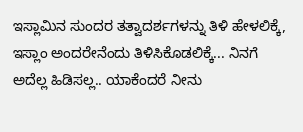ಇಸ್ಲಾಮಿನ ಸುಂದರ ತತ್ವಾದರ್ಶಗಳನ್ನು ತಿಳಿ ಹೇಳಲಿಕ್ಕೆ, ಇಸ್ಲಾಂ ಅಂದರೇನೆಂದು ತಿಳಿಸಿಕೊಡಲಿಕ್ಕೆ... ನಿನಗೆ ಅದೆಲ್ಲ ಹಿಡಿಸಲ್ಲ.. ಯಾಕೆಂದರೆ ನೀನು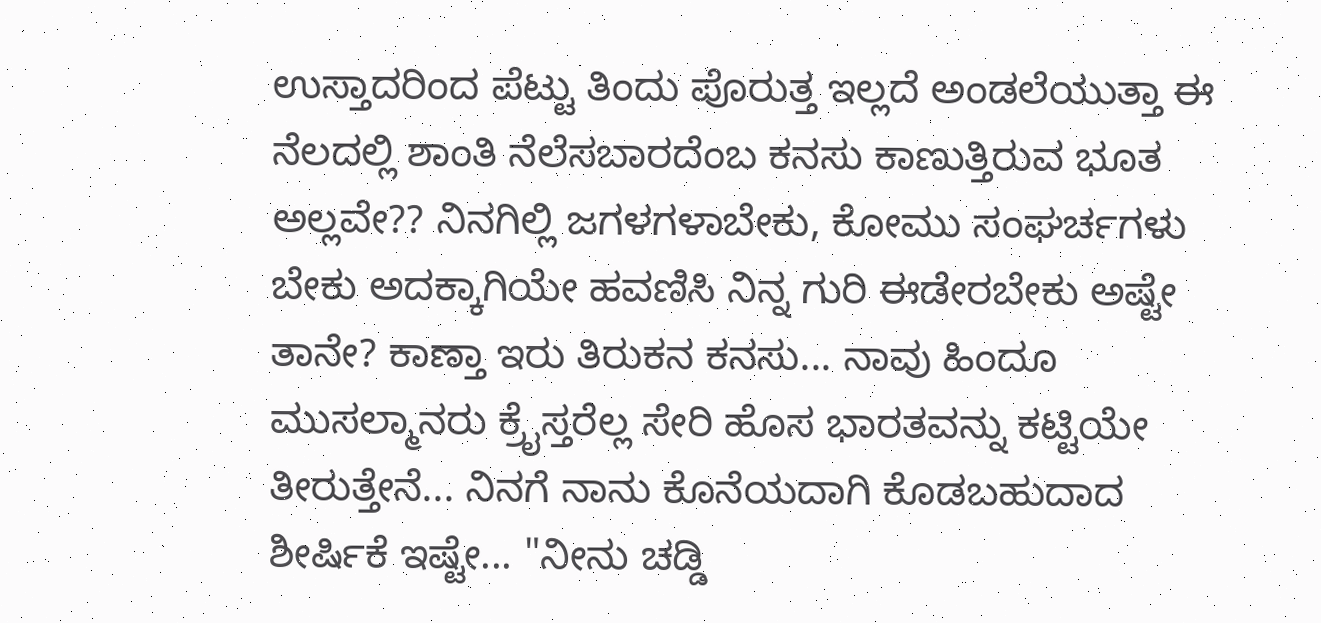ಉಸ್ತಾದರಿಂದ ಪೆಟ್ಟು ತಿಂದು ಪೊರುತ್ತ ಇಲ್ಲದೆ ಅಂಡಲೆಯುತ್ತಾ ಈ ನೆಲದಲ್ಲಿ ಶಾಂತಿ ನೆಲೆಸಬಾರದೆಂಬ ಕನಸು ಕಾಣುತ್ತಿರುವ ಭೂತ ಅಲ್ಲವೇ?? ನಿನಗಿಲ್ಲಿ ಜಗಳಗಳಾಬೇಕು, ಕೋಮು ಸಂಘರ್ಚಗಳು ಬೇಕು ಅದಕ್ಕಾಗಿಯೇ ಹವಣಿಸಿ ನಿನ್ನ ಗುರಿ ಈಡೇರಬೇಕು ಅಷ್ಟೇ ತಾನೇ? ಕಾಣ್ತಾ ಇರು ತಿರುಕನ ಕನಸು... ನಾವು ಹಿಂದೂ ಮುಸಲ್ಮಾನರು ಕ್ರೈಸ್ತರೆಲ್ಲ ಸೇರಿ ಹೊಸ ಭಾರತವನ್ನು ಕಟ್ಟಿಯೇ ತೀರುತ್ತೇನೆ... ನಿನಗೆ ನಾನು ಕೊನೆಯದಾಗಿ ಕೊಡಬಹುದಾದ ಶೀರ್ಷಿಕೆ ಇಷ್ಟೇ... "ನೀನು ಚಡ್ಡಿ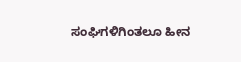ಸಂಘಿಗಳಿಗಿಂತಲೂ ಹೀನ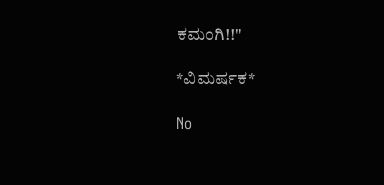ಕಮಂಗಿ!!"

*ವಿಮರ್ಷಕ*

No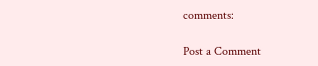comments:

Post a Comment